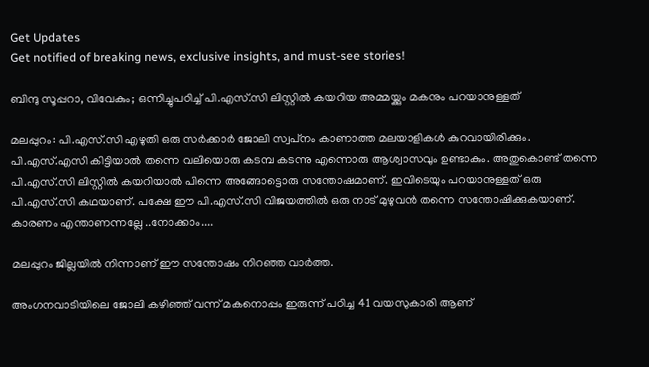Get Updates
Get notified of breaking news, exclusive insights, and must-see stories!

ബിന്ദു സൂപ്പറാ, വിവേകും; ഒന്നിച്ചുപഠിച്ച് പി.എസ്.സി ലിസ്റ്റില്‍ കയറിയ അമ്മയ്ക്കും മകനും പറയാനുള്ളത്

മലപ്പുറം: പി.എസ്.സി എഴുതി ഒരു സര്‍ക്കാര്‍ ജോലി സ്വപ്‌നം കാണാത്ത മലയാളികള്‍ കുറവായിരിക്കും. പി.എസ്.എസി കിട്ടിയാല്‍ തന്നെ വലിയൊരു കടമ്പ കടന്നു എന്നൊരു ആശ്വാസവും ഉണ്ടാകും. അതുകൊണ്ട് തന്നെ പി.എസ്.സി ലിസ്റ്റില്‍ കയറിയാല്‍ പിന്നെ അങ്ങോട്ടൊരു സന്തോഷമാണ്. ഇവിടെയും പറയാനുള്ളത് ഒരു പി.എസ്.സി കഥയാണ്. പക്ഷേ ഈ പി.എസ്.സി വിജയത്തില്‍ ഒരു നാട് മുഴുവന്‍ തന്നെ സന്തോഷിക്കുകയാണ്. കാരണം എന്താണന്നല്ലേ ..നോക്കാം....

മലപ്പുറം ജില്ലയില്‍ നിന്നാണ് ഈ സന്തോഷം നിറഞ്ഞ വാര്‍ത്ത.

അംഗനവാടിയിലെ ജോലി കഴിഞ്ഞ് വന്ന് മകനൊപ്പം ഇരുന്ന് പഠിച്ച 41 വയസുകാരി ആണ്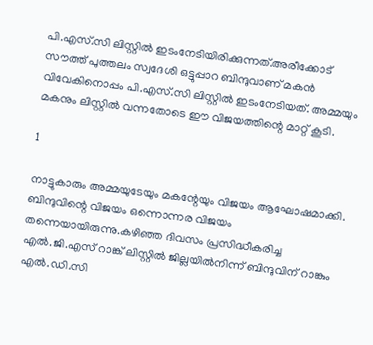പി.എസ്.സി ലിസ്റ്റില്‍ ഇടംനേടിയിരിക്കുന്നത്.അരീക്കോട് സൗത്ത് പുത്തലം സ്വദേശി ഒട്ടുപ്പാറ ബിന്ദുവാണ് മകന്‍ വിവേകിനൊപ്പം പി.എസ്.സി ലിസ്റ്റില്‍ ഇടംനേടിയത്. അമ്മയും മകനും ലിസ്റ്റില്‍ വന്നതോടെ ഈ വിജയത്തിന്റെ മാറ്റ് കൂടി.

1

നാട്ടുകാരും അമ്മയുടേയും മകന്റേയും വിജയം ആഘോഷമാക്കി. ബിന്ദുവിന്റെ വിജയം ഒന്നൊന്നര വിജയം തന്നെയായിരുന്നു.കഴിഞ്ഞ ദിവസം പ്രസിദ്ധീകരിച്ച എല്‍.ജി.എസ് റാങ്ക് ലിസ്റ്റില്‍ ജില്ലയില്‍നിന്ന് ബിന്ദുവിന് റാങ്കും എല്‍.ഡി.സി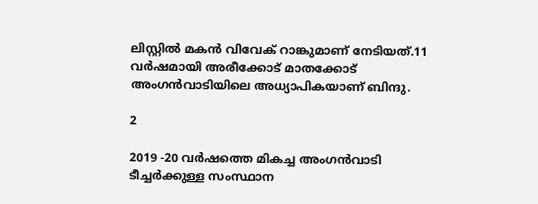ലിസ്റ്റില്‍ മകന്‍ വിവേക് റാങ്കുമാണ് നേടിയത്.11 വര്‍ഷമായി അരീക്കോട് മാതക്കോട് അംഗന്‍വാടിയിലെ അധ്യാപികയാണ് ബിന്ദു.

2

2019 -20 വര്‍ഷത്തെ മികച്ച അംഗന്‍വാടി ടീച്ചര്‍ക്കുള്ള സംസ്ഥാന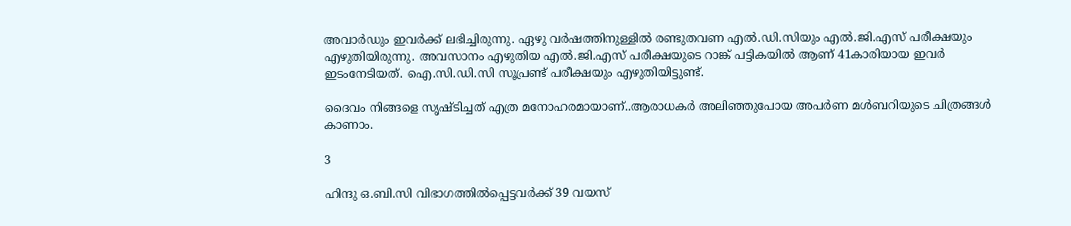അവാര്‍ഡും ഇവര്‍ക്ക് ലഭിച്ചിരുന്നു. ഏഴു വര്‍ഷത്തിനുള്ളില്‍ രണ്ടുതവണ എല്‍.ഡി.സിയും എല്‍.ജി.എസ് പരീക്ഷയും എഴുതിയിരുന്നു. അവസാനം എഴുതിയ എല്‍.ജി.എസ് പരീക്ഷയുടെ റാങ്ക് പട്ടികയില്‍ ആണ് 41കാരിയായ ഇവര്‍ ഇടംനേടിയത്. ഐ.സി.ഡി.സി സൂപ്രണ്ട് പരീക്ഷയും എഴുതിയിട്ടുണ്ട്.

ദൈവം നിങ്ങളെ സൃഷ്ടിച്ചത് എത്ര മനോഹരമായാണ്..ആരാധകര്‍ അലിഞ്ഞുപോയ അപര്‍ണ മള്‍ബറിയുടെ ചിത്രങ്ങള്‍ കാണാം.

3

ഹിന്ദു ഒ.ബി.സി വിഭാഗത്തില്‍പ്പെട്ടവര്‍ക്ക് 39 വയസ്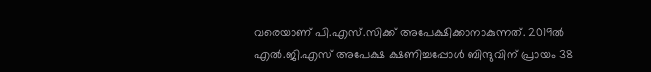വരെയാണ് പി.എസ്.സിക്ക് അപേക്ഷിക്കാനാകുന്നത്. 2019ല്‍ എല്‍.ജി.എസ് അപേക്ഷ ക്ഷണിച്ചപ്പോള്‍ ബിന്ദുവിന് പ്രായം 38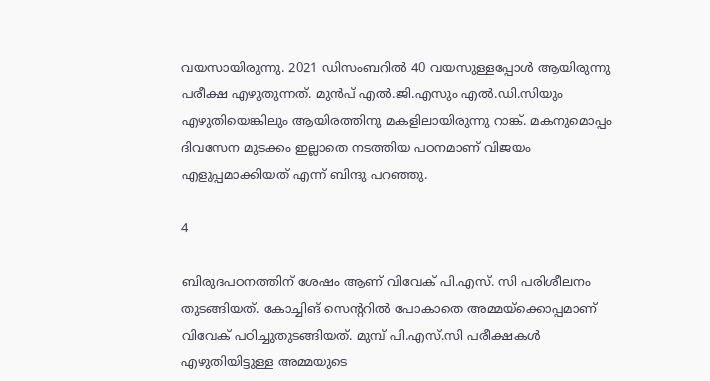വയസായിരുന്നു. 2021 ഡിസംബറില്‍ 40 വയസുള്ളപ്പോള്‍ ആയിരുന്നു പരീക്ഷ എഴുതുന്നത്. മുന്‍പ് എല്‍.ജി.എസും എല്‍.ഡി.സിയും എഴുതിയെങ്കിലും ആയിരത്തിനു മകളിലായിരുന്നു റാങ്ക്. മകനുമൊപ്പം ദിവസേന മുടക്കം ഇല്ലാതെ നടത്തിയ പഠനമാണ് വിജയം എളുപ്പമാക്കിയത് എന്ന് ബിന്ദു പറഞ്ഞു.

4

ബിരുദപഠനത്തിന് ശേഷം ആണ് വിവേക് പി.എസ്. സി പരിശീലനം തുടങ്ങിയത്. കോച്ചിങ് സെന്ററില്‍ പോകാതെ അമ്മയ്‌ക്കൊപ്പമാണ് വിവേക് പഠിച്ചുതുടങ്ങിയത്. മുമ്പ് പി.എസ്.സി പരീക്ഷകള്‍ എഴുതിയിട്ടുള്ള അമ്മയുടെ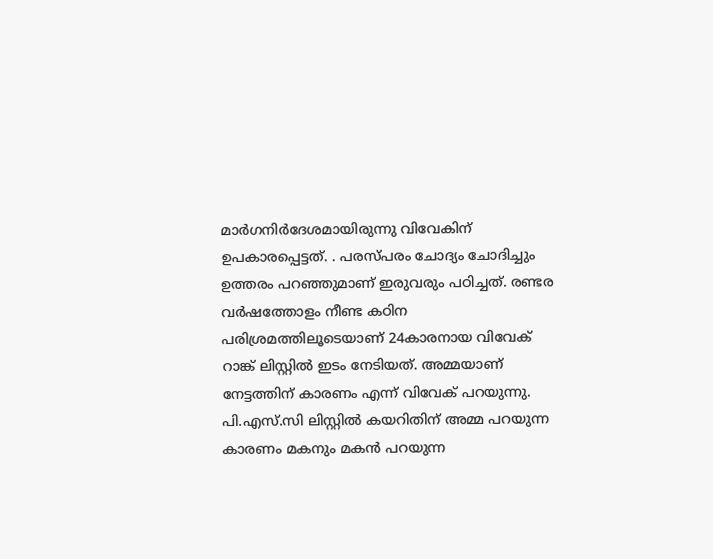മാര്‍ഗനിര്‍ദേശമായിരുന്നു വിവേകിന് ഉപകാരപ്പെട്ടത്. . പരസ്പരം ചോദ്യം ചോദിച്ചും ഉത്തരം പറഞ്ഞുമാണ് ഇരുവരും പഠിച്ചത്. രണ്ടര വര്‍ഷത്തോളം നീണ്ട കഠിന പരിശ്രമത്തിലൂടെയാണ് 24കാരനായ വിവേക് റാങ്ക് ലിസ്റ്റില്‍ ഇടം നേടിയത്. അമ്മയാണ് നേട്ടത്തിന് കാരണം എന്ന് വിവേക് പറയുന്നു. പി.എസ്.സി ലിസ്റ്റില്‍ കയറിതിന് അമ്മ പറയുന്ന കാരണം മകനും മകന്‍ പറയുന്ന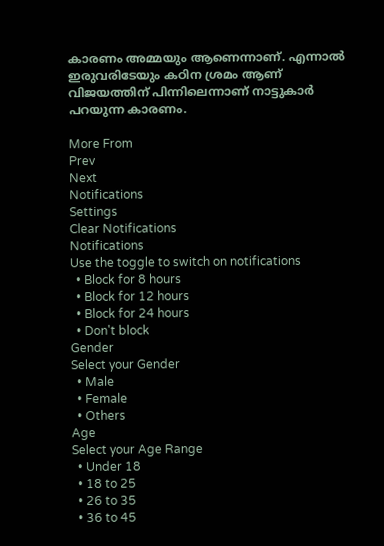കാരണം അമ്മയും ആണെന്നാണ്. എന്നാല്‍ ഇരുവരിടേയും കഠിന ശ്രമം ആണ് വിജയത്തിന് പിന്നിലെന്നാണ് നാട്ടുകാര്‍ പറയുന്ന കാരണം.

More From
Prev
Next
Notifications
Settings
Clear Notifications
Notifications
Use the toggle to switch on notifications
  • Block for 8 hours
  • Block for 12 hours
  • Block for 24 hours
  • Don't block
Gender
Select your Gender
  • Male
  • Female
  • Others
Age
Select your Age Range
  • Under 18
  • 18 to 25
  • 26 to 35
  • 36 to 45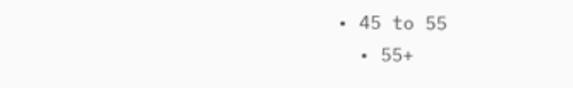• 45 to 55
  • 55+